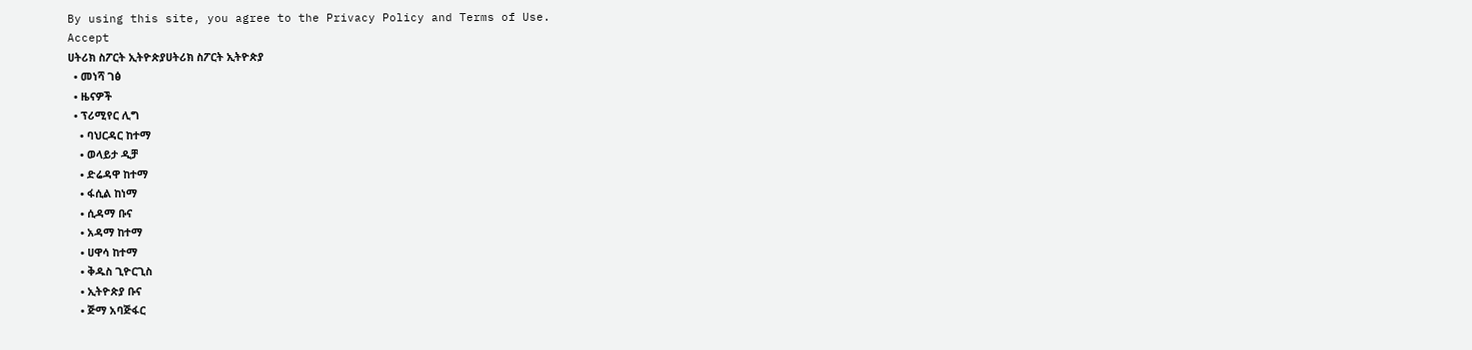By using this site, you agree to the Privacy Policy and Terms of Use.
Accept
ሀትሪክ ስፖርት ኢትዮጵያሀትሪክ ስፖርት ኢትዮጵያ
  • መነሻ ገፅ
  • ዜናዎች
  • ፕሪሚየር ሊግ
    • ባህርዳር ከተማ
    • ወላይታ ዲቻ
    • ድሬዳዋ ከተማ
    • ፋሲል ከነማ
    • ሲዳማ ቡና
    • አዳማ ከተማ
    • ሀዋሳ ከተማ
    • ቅዱስ ጊዮርጊስ
    • ኢትዮጵያ ቡና
    • ጅማ አባጅፋር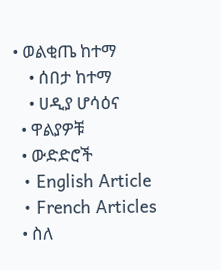• ወልቂጤ ከተማ
    • ሰበታ ከተማ
    • ሀዲያ ሆሳዕና
  • ዋልያዎቹ
  • ውድድሮች
  • English Article
  • French Articles
  • ስለ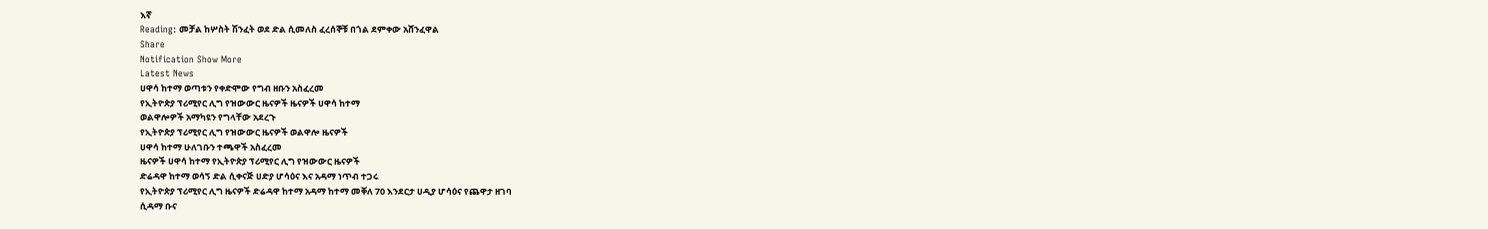እኛ
Reading: መቻል ከሦስት ሽንፈት ወደ ድል ሲመለስ ፈረሰኞቹ በጎል ደምቀው አሸንፈዋል
Share
Notification Show More
Latest News
ሀዋሳ ከተማ ወጣቱን የቀድሞው የግብ ዘቡን አስፈረመ
የኢትዮጵያ ፕሪሚየር ሊግ የዝውውር ዜናዎች ዜናዎች ሀዋሳ ከተማ
ወልዋሎዎች አማካዩን የግላቸው አደረጉ
የኢትዮጵያ ፕሪሚየር ሊግ የዝውውር ዜናዎች ወልዋሎ ዜናዎች
ሀዋሳ ከተማ ሁለገቡን ተጫዋች አስፈረመ
ዜናዎች ሀዋሳ ከተማ የኢትዮጵያ ፕሪሚየር ሊግ የዝውውር ዜናዎች
ድሬዳዋ ከተማ ወሳኝ ድል ሲቀናጅ ሀድያ ሆሳዕና እና አዳማ ነጥብ ተጋሩ
የኢትዮጵያ ፕሪሚየር ሊግ ዜናዎች ድሬዳዋ ከተማ አዳማ ከተማ መቐለ 70 እንደርታ ሀዲያ ሆሳዕና የጨዋታ ዘገባ
ሲዳማ ቡና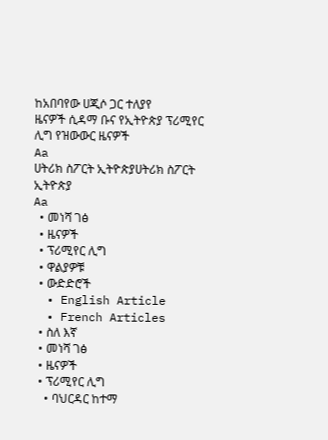ከአበባየው ሀጂሶ ጋር ተለያየ
ዜናዎች ሲዳማ ቡና የኢትዮጵያ ፕሪሚየር ሊግ የዝውውር ዜናዎች
Aa
ሀትሪክ ስፖርት ኢትዮጵያሀትሪክ ስፖርት ኢትዮጵያ
Aa
  • መነሻ ገፅ
  • ዜናዎች
  • ፕሪሚየር ሊግ
  • ዋልያዎቹ
  • ውድድሮች
  • English Article
  • French Articles
  • ስለ እኛ
  • መነሻ ገፅ
  • ዜናዎች
  • ፕሪሚየር ሊግ
    • ባህርዳር ከተማ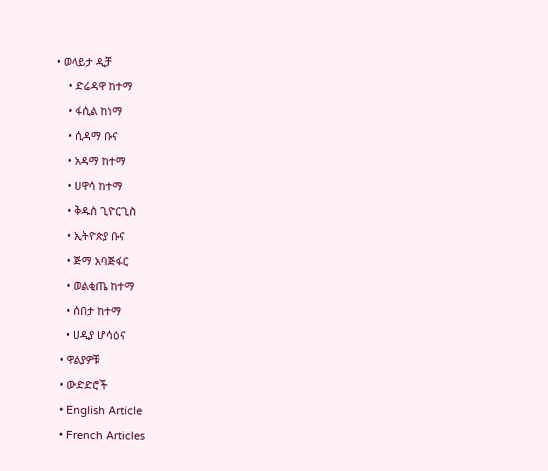• ወላይታ ዲቻ
    • ድሬዳዋ ከተማ
    • ፋሲል ከነማ
    • ሲዳማ ቡና
    • አዳማ ከተማ
    • ሀዋሳ ከተማ
    • ቅዱስ ጊዮርጊስ
    • ኢትዮጵያ ቡና
    • ጅማ አባጅፋር
    • ወልቂጤ ከተማ
    • ሰበታ ከተማ
    • ሀዲያ ሆሳዕና
  • ዋልያዎቹ
  • ውድድሮች
  • English Article
  • French Articles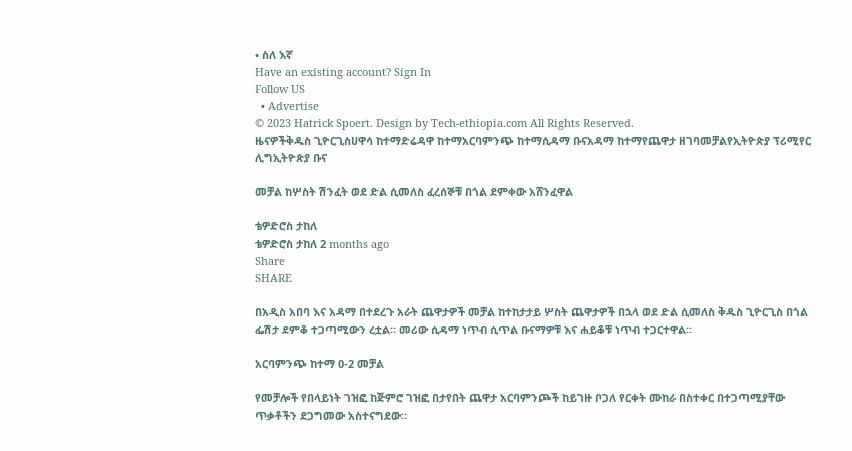• ስለ እኛ
Have an existing account? Sign In
Follow US
  • Advertise
© 2023 Hatrick Spoert. Design by Tech-ethiopia.com All Rights Reserved.
ዜናዎችቅዱስ ጊዮርጊስሀዋሳ ከተማድሬዳዋ ከተማአርባምንጭ ከተማሲዳማ ቡናአዳማ ከተማየጨዋታ ዘገባመቻልየኢትዮጵያ ፕሪሚየር ሊግኢትዮጵያ ቡና

መቻል ከሦስት ሽንፈት ወደ ድል ሲመለስ ፈረሰኞቹ በጎል ደምቀው አሸንፈዋል

ቴዎድሮስ ታከለ
ቴዎድሮስ ታከለ 2 months ago
Share
SHARE

በአዲስ አበባ እና አዳማ በተደረጉ አራት ጨዋታዎች መቻል ከተከታታይ ሦስት ጨዋታዎች በኋላ ወደ ድል ሲመለስ ቅዱስ ጊዮርጊስ በጎል ፌሽታ ደምቆ ተጋጣሚውን ረቷል። መሪው ሲዳማ ነጥብ ሲጥል ቡናማዎቹ እና ሐይቆቹ ነጥብ ተጋርተዋል።

አርባምንጭ ከተማ 0-2 መቻል

የመቻሎች የበላይነት ገዝፎ ከጅምሮ ገዝፎ በታየበት ጨዋታ አርባምንጮች ከይገዙ ቦጋለ የርቀት ሙከራ በስተቀር በተጋጣሚያቸው ጥቃቶችን ደጋግመው አስተናግደው።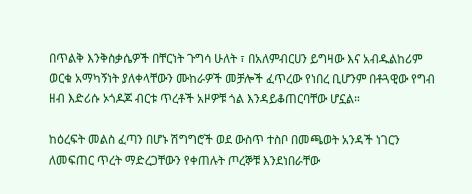በጥልቅ እንቅስቃሴዎች በቸርነት ጉግሳ ሁለት ፣ በአለምብርሀን ይግዛው እና አብዱልከሪም ወርቁ አማካኝነት ያለቀላቸውን ሙከራዎች መቻሎች ፈጥረው የነበረ ቢሆንም በቶጓዊው የግብ ዘብ እድሪሱ ኦጎዶጆ ብርቱ ጥረቶች አዞዎቹ ጎል እንዳይቆጠርባቸው ሆኗል።

ከዕረፍት መልስ ፈጣን በሆኑ ሽግግሮች ወደ ውስጥ ተስቦ በመጫወት አንዳች ነገርን ለመፍጠር ጥረት ማድረጋቸውን የቀጠሉት ጦረኞቹ እንደነበራቸው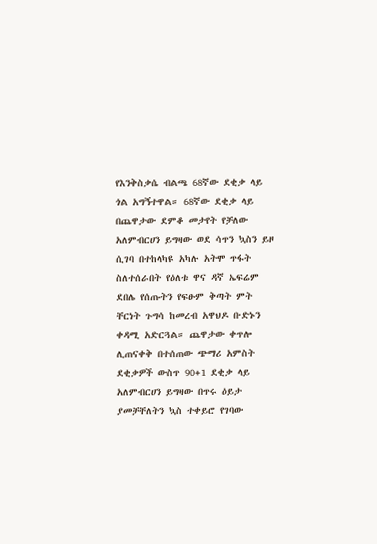የእንቅስቃሴ ብልጫ 68ኛው ደቂቃ ላይ ጎል አግኝተዋል። 68ኛው ደቂቃ ላይ በጨዋታው ደምቆ መታየት የቻለው አለምብርሀን ይግዛው ወደ ሳጥን ኳስን ይዞ ሲገባ በተከላካዩ አካሉ አትሞ ጥፋት ስለተሰራበት የዕለቱ ዋና ዳኛ ኤፍሬም ደበሌ የሰጡትን የፍፁም ቅጣት ምት ቸርነት ጉግሳ ከመረብ አዋህዶ ቡድኑን ቀዳሚ አድርጓል። ጨዋታው ቀጥሎ ሊጠናቀቅ በተሰጠው ጭማሪ አምስት ደቂቃዎች ውስጥ 90+1 ደቂቃ ላይ አለምብርሀን ይግዛው በጥሩ ዕይታ ያመቻቸለትን ኳስ ተቀይሮ የገባው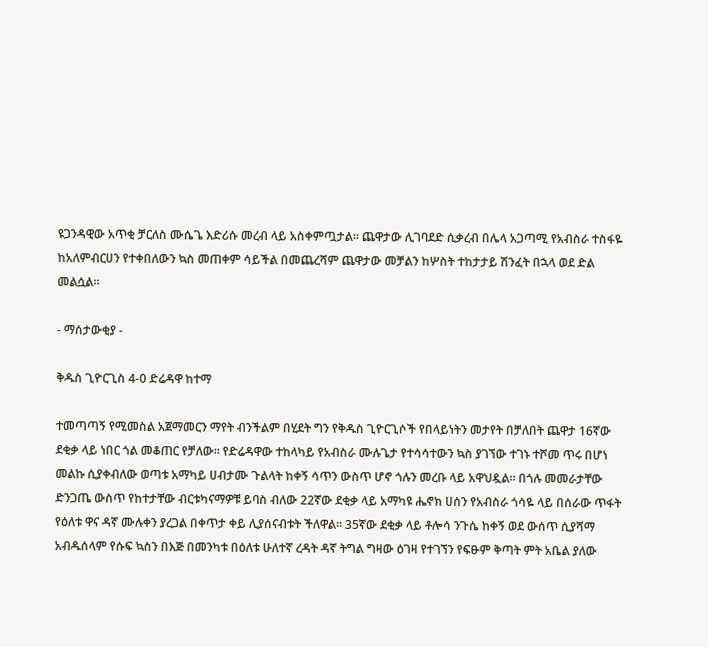ዩጋንዳዊው አጥቂ ቻርለስ ሙሴጌ እድሪሱ መረብ ላይ አስቀምጧታል። ጨዋታው ሊገባደድ ሲቃረብ በሌላ አጋጣሚ የአብስራ ተስፋዬ ከአለምብርሀን የተቀበለውን ኳስ መጠቀም ሳይችል በመጨረሻም ጨዋታው መቻልን ከሦስት ተከታታይ ሽንፈት በኋላ ወደ ድል መልሷል።

- ማሰታውቂያ -

ቅዱስ ጊዮርጊስ 4-0 ድሬዳዋ ከተማ

ተመጣጣኝ የሚመስል አጀማመርን ማየት ብንችልም በሂደት ግን የቅዱስ ጊዮርጊሶች የበላይነትን መታየት በቻለበት ጨዋታ 16ኛው ደቂቃ ላይ ነበር ጎል መቆጠር የቻለው። የድሬዳዋው ተከላካይ የአብስራ ሙሉጌታ የተሳሳተውን ኳስ ያገኘው ተገኑ ተሾመ ጥሩ በሆነ መልኩ ሲያቀብለው ወጣቱ አማካይ ሀብታሙ ጉልላት ከቀኝ ሳጥን ውስጥ ሆኖ ጎሉን መረቡ ላይ አዋህዷል። በጎሉ መመራታቸው ድንጋጤ ውስጥ የከተታቸው ብርቱካናማዎቹ ይባስ ብለው 22ኛው ደቂቃ ላይ አማካዩ ሔኖክ ሀሰን የአብስራ ጎሳዬ ላይ በሰራው ጥፋት የዕለቱ ዋና ዳኛ ሙሉቀን ያረጋል በቀጥታ ቀይ ሊያሰናብቱት ችለዋል። 35ኛው ደቂቃ ላይ ቶሎሳ ንጉሴ ከቀኝ ወደ ውሰጥ ሲያሻማ አብዱሰላም የሱፍ ኳስን በእጅ በመንካቱ በዕለቱ ሁለተኛ ረዳት ዳኛ ትግል ግዛው ዕገዛ የተገኘን የፍፁም ቅጣት ምት አቤል ያለው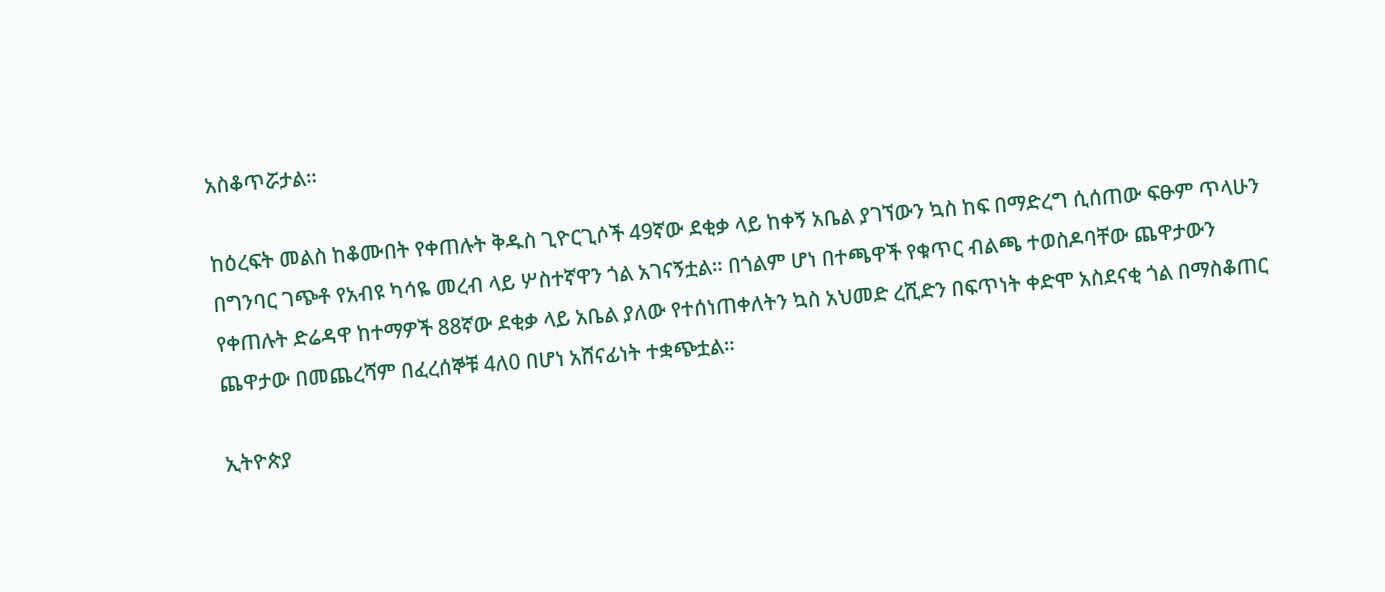አስቆጥሯታል።

ከዕረፍት መልስ ከቆሙበት የቀጠሉት ቅዱስ ጊዮርጊሶች 49ኛው ደቂቃ ላይ ከቀኝ አቤል ያገኘውን ኳስ ከፍ በማድረግ ሲሰጠው ፍፁም ጥላሁን በግንባር ገጭቶ የአብዩ ካሳዬ መረብ ላይ ሦስተኛዋን ጎል አገናኝቷል። በጎልም ሆነ በተጫዋች የቁጥር ብልጫ ተወስዶባቸው ጨዋታውን የቀጠሉት ድሬዳዋ ከተማዎች 88ኛው ደቂቃ ላይ አቤል ያለው የተሰነጠቀለትን ኳስ አህመድ ረሺድን በፍጥነት ቀድሞ አስደናቂ ጎል በማስቆጠር ጨዋታው በመጨረሻም በፈረሰኞቹ 4ለ0 በሆነ አሸናፊነት ተቋጭቷል።

ኢትዮጵያ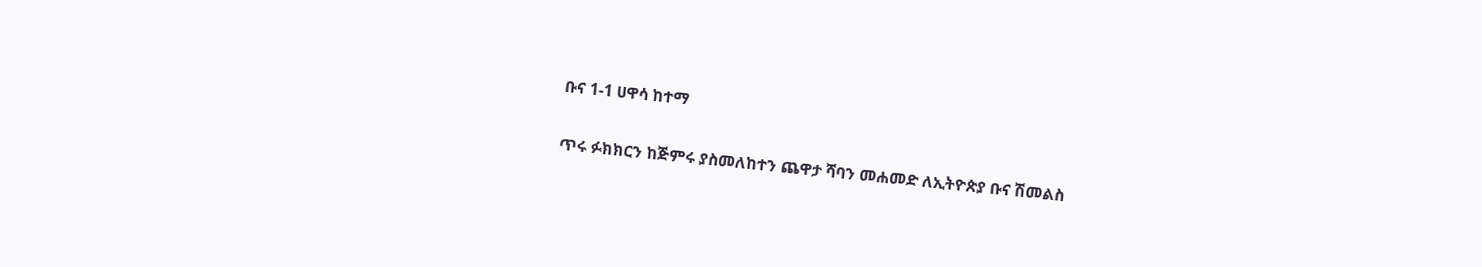ቡና 1-1 ሀዋሳ ከተማ

ጥሩ ፉክክርን ከጅምሩ ያስመለከተን ጨዋታ ሻባን መሐመድ ለኢትዮጵያ ቡና ሽመልስ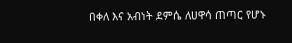በቀለ እና አብነት ደምሴ ለሀዋሳ ጠጣር የሆኑ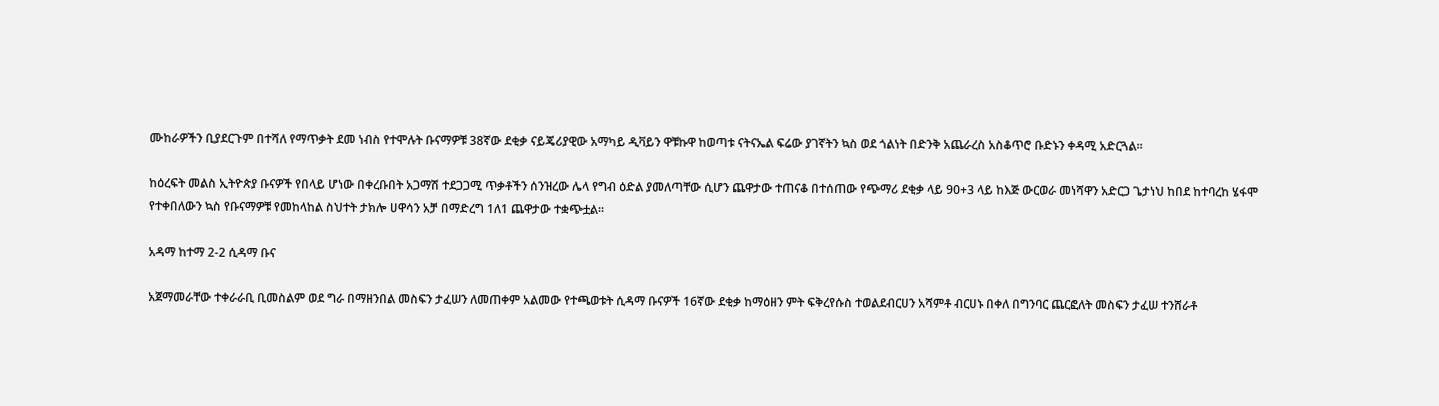ሙከራዎችን ቢያደርጉም በተሻለ የማጥቃት ደመ ነብስ የተሞሉት ቡናማዎቹ 38ኛው ደቂቃ ናይጄሪያዊው አማካይ ዲቫይን ዋቹኩዋ ከወጣቱ ናትናኤል ፍሬው ያገኛትን ኳስ ወደ ጎልነት በድንቅ አጨራረስ አስቆጥሮ ቡድኑን ቀዳሚ አድርጓል።

ከዕረፍት መልስ ኢትዮጵያ ቡናዎች የበላይ ሆነው በቀረቡበት አጋማሽ ተደጋጋሚ ጥቃቶችን ሰንዝረው ሌላ የግብ ዕድል ያመለጣቸው ሲሆን ጨዋታው ተጠናቆ በተሰጠው የጭማሪ ደቂቃ ላይ 90+3 ላይ ከእጅ ውርወራ መነሻዋን አድርጋ ጌታነህ ከበደ ከተባረከ ሄፋሞ የተቀበለውን ኳስ የቡናማዎቹ የመከላከል ስህተት ታክሎ ሀዋሳን አቻ በማድረግ 1ለ1 ጨዋታው ተቋጭቷል።

አዳማ ከተማ 2-2 ሲዳማ ቡና

አጀማመራቸው ተቀራራቢ ቢመስልም ወደ ግራ በማዘንበል መስፍን ታፈሠን ለመጠቀም አልመው የተጫወቱት ሲዳማ ቡናዎች 16ኛው ደቂቃ ከማዕዘን ምት ፍቅረየሱስ ተወልደብርሀን አሻምቶ ብርሀኑ በቀለ በግንባር ጨርፎለት መስፍን ታፈሠ ተንሸራቶ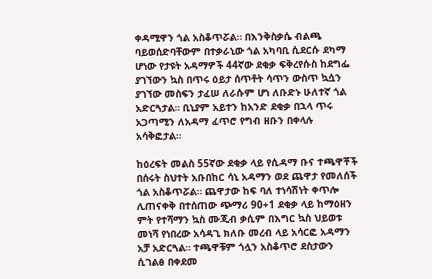ቀዳሚዋን ጎል አስቆጥሯል። በእንቅስቃሴ ብልጫ ባይወሰድባቸውም በተቃራኒው ጎል አካባቢ ሲደርሱ ደካማ ሆነው የታዩት አዳማዎች 44ኛው ደቂቃ ፍቅረየሱስ ከደግፌ ያገኘውን ኳስ በጥሩ ዕይታ ሰጥቶት ሳጥን ውስጥ ኳሷን ያገኘው መስፍን ታፈሠ ለራሱም ሆነ ለቡድኑ ሁለተኛ ጎል አድርጓታል። ቢኒያም አይተን ከአንድ ደቂቃ በኋላ ጥሩ አጋጣሚን ለአዳማ ፈጥሮ የግብ ዘቡን በቀላሉ አሳቅፎታል።

ከዕረፍት መልስ 55ኛው ደቂቃ ላይ የሲዳማ ቡና ተጫዋቾች በሰሩት ስህተት አቡበከር ሳኒ አዳማን ወደ ጨዋታ የመለሰች ጎል አስቆጥሯል። ጨዋታው ከፍ ባለ ተነሳሽነት ቀጥሎ ሊጠናቀቅ በተሰጠው ጭማሪ 90+1 ደቂቃ ላይ ከማዕዘን ምት የተሻማን ኳስ ሙጂብ ቃሲም በእግር ኳስ ህይወቱ መነሻ የነበረው አሳዳጊ ክለቡ መረብ ላይ አሳርፎ አዳማን አቻ አድርጓል። ተጫዋቹም ጎሏን አስቆጥሮ ደስታውን ሲገልፅ በቀደመ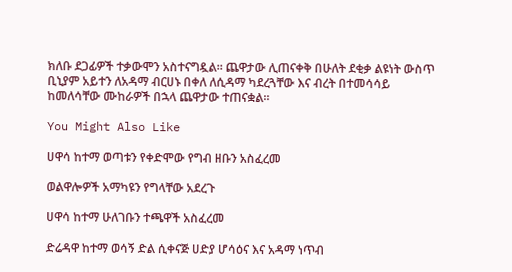ክለቡ ደጋፊዎች ተቃውሞን አስተናግዷል። ጨዋታው ሊጠናቀቅ በሁለት ደቂቃ ልዩነት ውስጥ ቢኒያም አይተን ለአዳማ ብርሀኑ በቀለ ለሲዳማ ካደረጓቸው እና ብረት በተመሳሳይ ከመለሳቸው ሙከራዎች በኋላ ጨዋታው ተጠናቋል።

You Might Also Like

ሀዋሳ ከተማ ወጣቱን የቀድሞው የግብ ዘቡን አስፈረመ

ወልዋሎዎች አማካዩን የግላቸው አደረጉ

ሀዋሳ ከተማ ሁለገቡን ተጫዋች አስፈረመ

ድሬዳዋ ከተማ ወሳኝ ድል ሲቀናጅ ሀድያ ሆሳዕና እና አዳማ ነጥብ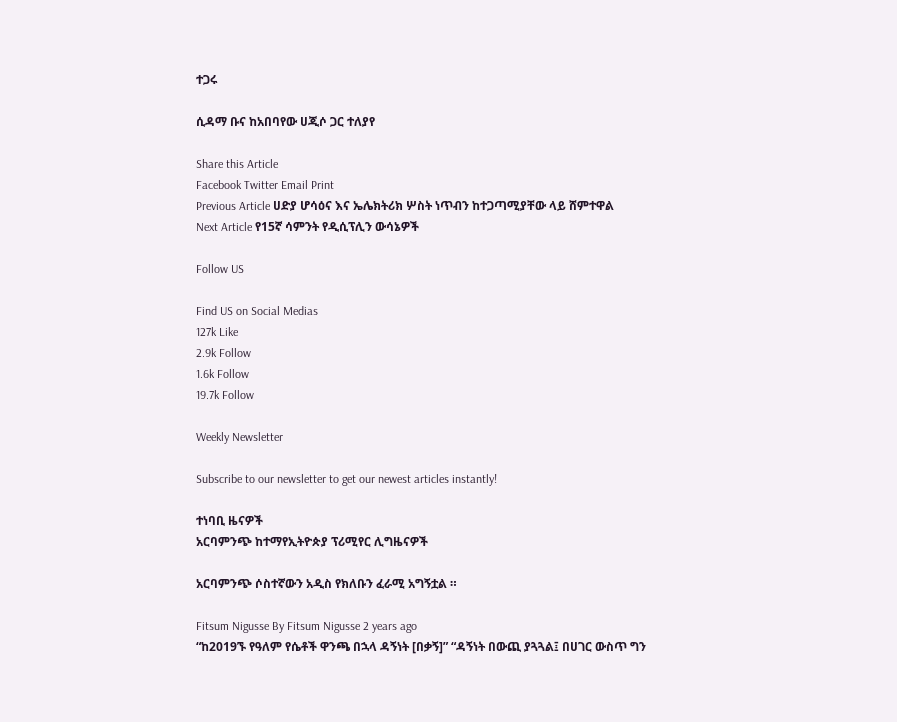ተጋሩ

ሲዳማ ቡና ከአበባየው ሀጂሶ ጋር ተለያየ

Share this Article
Facebook Twitter Email Print
Previous Article ሀድያ ሆሳዕና እና ኤሌክትሪክ ሦስት ነጥብን ከተጋጣሚያቸው ላይ ሸምተዋል
Next Article የ15ኛ ሳምንት የዲሲፕሊን ውሳኔዎች

Follow US

Find US on Social Medias
127k Like
2.9k Follow
1.6k Follow
19.7k Follow

Weekly Newsletter

Subscribe to our newsletter to get our newest articles instantly!

ተነባቢ ዜናዎች
አርባምንጭ ከተማየኢትዮጵያ ፕሪሚየር ሊግዜናዎች

አርባምንጭ ሶስተኛውን አዲስ የክለቡን ፈራሚ አግኝቷል ።

Fitsum Nigusse By Fitsum Nigusse 2 years ago
“ከ2019ኙ የዓለም የሴቶች ዋንጫ በኋላ ዳኝነት [በቃኝ]” “ዳኝነት በውጪ ያጓጓል፤ በሀገር ውስጥ ግን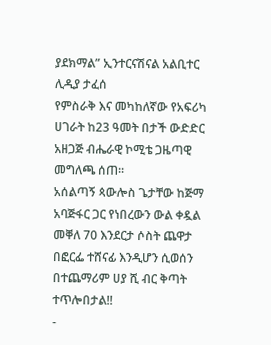ያደክማል” ኢንተርናሽናል አልቢተር ሊዲያ ታፈሰ
የምስራቅ እና መካከለኛው የአፍሪካ ሀገራት ከ23 ዓመት በታች ውድድር አዘጋጅ ብሔራዊ ኮሚቴ ጋዜጣዊ መግለጫ ሰጠ፡፡
አሰልጣኝ ጳውሎስ ጌታቸው ከጅማ አባጅፋር ጋር የነበረውን ውል ቀዷል
መቐለ 70 እንደርታ ሶስት ጨዋታ በፎርፌ ተሸናፊ እንዲሆን ሲወሰን በተጨማሪም ሀያ ሺ ብር ቅጣት ተጥሎበታል!!
-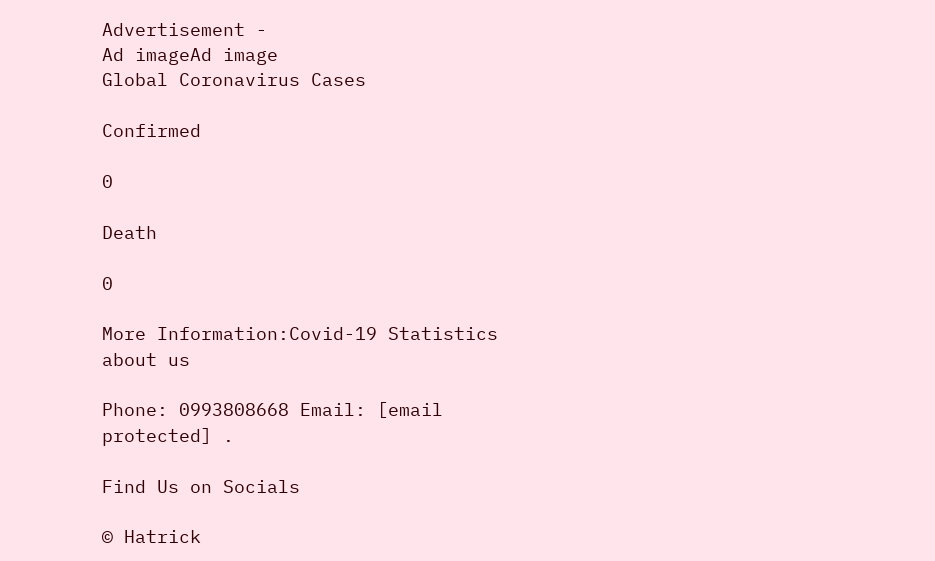Advertisement -
Ad imageAd image
Global Coronavirus Cases

Confirmed

0

Death

0

More Information:Covid-19 Statistics
about us

Phone: 0993808668 Email: [email protected] .

Find Us on Socials

© Hatrick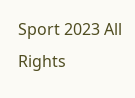Sport 2023 All Rights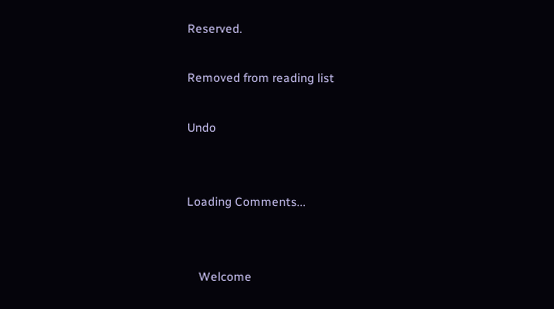Reserved.

Removed from reading list

Undo


Loading Comments...


    Welcome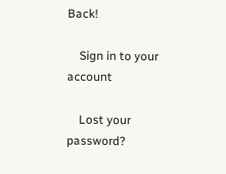Back!

    Sign in to your account

    Lost your password?